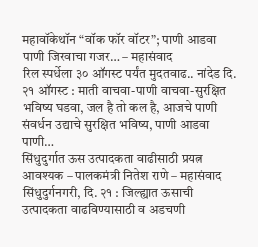महावॉकेथॉन “वॉक फॉर वॉटर”; पाणी आडवा पाणी जिरवाचा गजर… – महासंवाद
रिल स्पर्धेला ३० ऑगस्ट पर्यंत मुदतवाढ.. नांदेड दि. २१ ऑगस्ट : माती वाचवा-पाणी वाचवा-सुरक्षित भविष्य घडवा, जल है तो कल है, आजचे पाणी संवर्धन उद्याचे सुरक्षित भविष्य, पाणी आडवा पाणी…
सिंधुदुर्गात ऊस उत्पादकता वाढीसाठी प्रयत्न आवश्यक – पालकमंत्री नितेश राणे – महासंवाद
सिंधुदुर्गनगरी, दि. २१ : जिल्ह्यात ऊसाची उत्पादकता वाढविण्यासाठी व अडचणी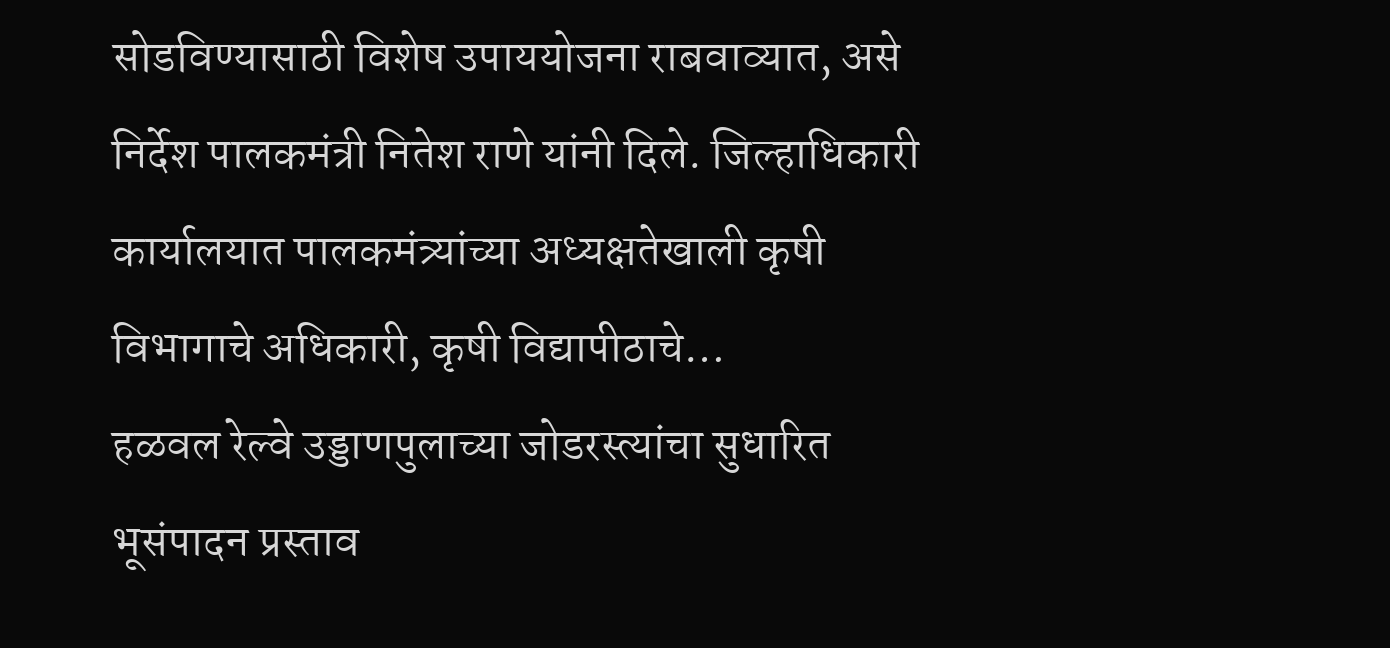सोडविण्यासाठी विशेष उपाययोजना राबवाव्यात, असे निर्देश पालकमंत्री नितेश राणे यांनी दिले. जिल्हाधिकारी कार्यालयात पालकमंत्र्यांच्या अध्यक्षतेखाली कृषी विभागाचे अधिकारी, कृषी विद्यापीठाचे…
हळवल रेल्वे उड्डाणपुलाच्या जोडरस्त्यांचा सुधारित भूसंपादन प्रस्ताव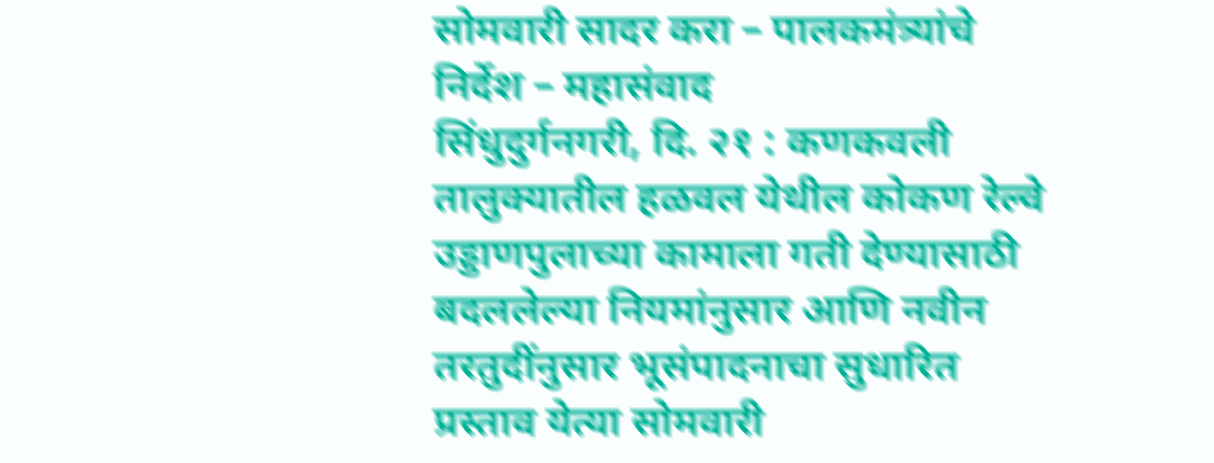सोमवारी सादर करा – पालकमंत्र्यांचे निर्देश – महासंवाद
सिंधुदुर्गनगरी, दि. २१ : कणकवली तालुक्यातील हळवल येथील कोकण रेल्वे उड्डाणपुलाच्या कामाला गती देण्यासाठी बदललेल्या नियमांनुसार आणि नवीन तरतुदींनुसार भूसंपादनाचा सुधारित प्रस्ताव येत्या सोमवारी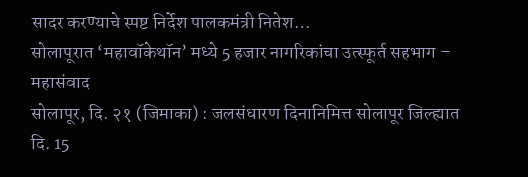सादर करण्याचे स्पष्ट निर्देश पालकमंत्री नितेश…
सोलापूरात ‘महावॉकेथॉन’ मध्ये 5 हजार नागरिकांचा उत्स्फूर्त सहभाग – महासंवाद
सोलापूर, दि. २१ (जिमाका) : जलसंधारण दिनानिमित्त सोलापूर जिल्ह्यात दि. 15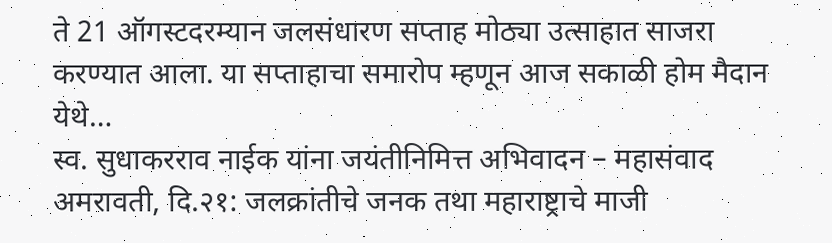ते 21 ऑगस्टदरम्यान जलसंधारण सप्ताह मोठ्या उत्साहात साजरा करण्यात आला. या सप्ताहाचा समारोप म्हणून आज सकाळी होम मैदान येथे…
स्व. सुधाकरराव नाईक यांना जयंतीनिमित्त अभिवादन – महासंवाद
अमरावती, दि.२१: जलक्रांतीचे जनक तथा महाराष्ट्राचे माजी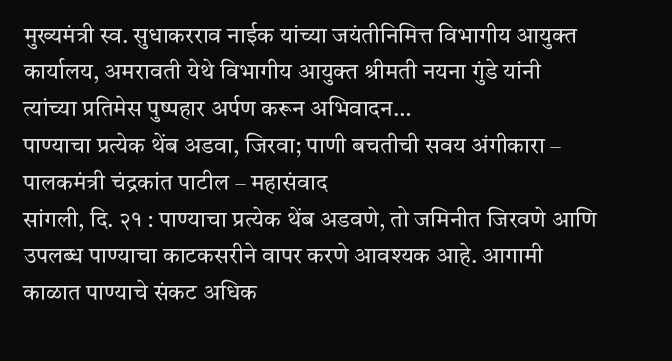मुख्यमंत्री स्व. सुधाकरराव नाईक यांच्या जयंतीनिमित्त विभागीय आयुक्त कार्यालय, अमरावती येथे विभागीय आयुक्त श्रीमती नयना गुंडे यांनी त्यांच्या प्रतिमेस पुष्पहार अर्पण करून अभिवादन…
पाण्याचा प्रत्येक थेंब अडवा, जिरवा; पाणी बचतीची सवय अंगीकारा – पालकमंत्री चंद्रकांत पाटील – महासंवाद
सांगली, दि. २१ : पाण्याचा प्रत्येक थेंब अडवणे, तो जमिनीत जिरवणे आणि उपलब्ध पाण्याचा काटकसरीने वापर करणे आवश्यक आहे. आगामी काळात पाण्याचे संकट अधिक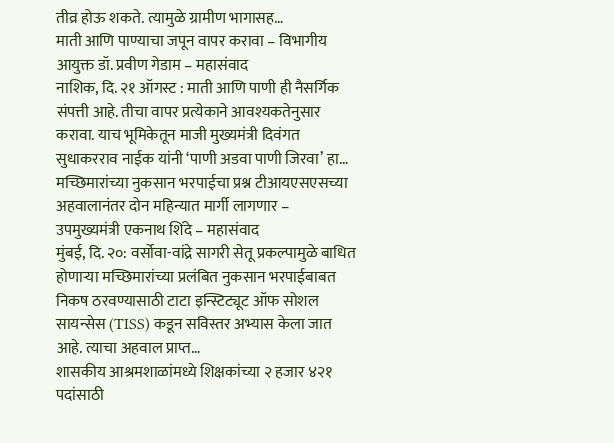तीव्र होऊ शकते. त्यामुळे ग्रामीण भागासह…
माती आणि पाण्याचा जपून वापर करावा – विभागीय आयुक्त डॉ. प्रवीण गेडाम – महासंवाद
नाशिक, दि. २१ ऑगस्ट : माती आणि पाणी ही नैसर्गिक संपत्ती आहे. तीचा वापर प्रत्येकाने आवश्यकतेनुसार करावा. याच भूमिकेतून माजी मुख्यमंत्री दिवंगत सुधाकरराव नाईक यांनी ‘पाणी अडवा पाणी जिरवा’ हा…
मच्छिमारांच्या नुकसान भरपाईचा प्रश्न टीआयएसएसच्या अहवालानंतर दोन महिन्यात मार्गी लागणार – उपमुख्यमंत्री एकनाथ शिंदे – महासंवाद
मुंबई, दि. २०: वर्सोवा-वांद्रे सागरी सेतू प्रकल्पामुळे बाधित होणाऱ्या मच्छिमारांच्या प्रलंबित नुकसान भरपाईबाबत निकष ठरवण्यासाठी टाटा इन्स्टिट्यूट ऑफ सोशल सायन्सेस (TISS) कडून सविस्तर अभ्यास केला जात आहे. त्याचा अहवाल प्राप्त…
शासकीय आश्रमशाळांमध्ये शिक्षकांच्या २ हजार ४२१ पदांसाठी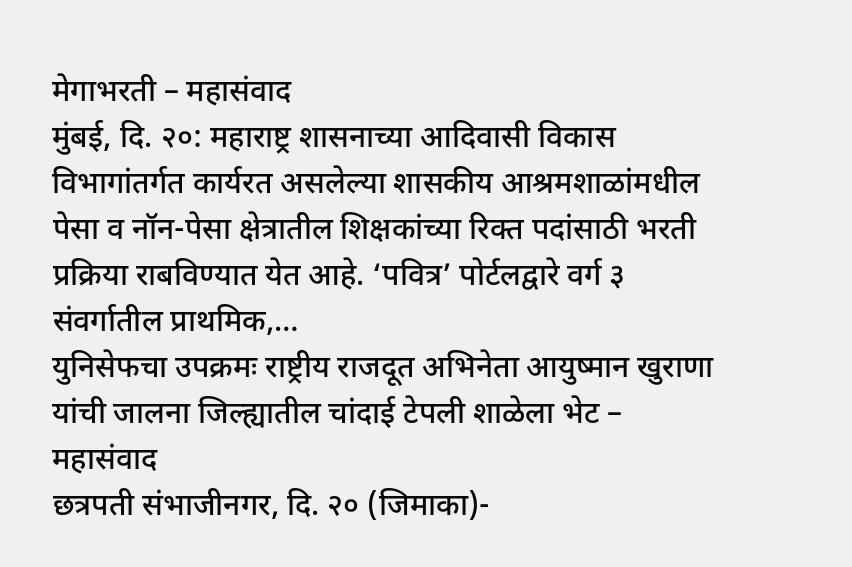मेगाभरती – महासंवाद
मुंबई, दि. २०: महाराष्ट्र शासनाच्या आदिवासी विकास विभागांतर्गत कार्यरत असलेल्या शासकीय आश्रमशाळांमधील पेसा व नॉन-पेसा क्षेत्रातील शिक्षकांच्या रिक्त पदांसाठी भरती प्रक्रिया राबविण्यात येत आहे. ‘पवित्र’ पोर्टलद्वारे वर्ग ३ संवर्गातील प्राथमिक,…
युनिसेफचा उपक्रमः राष्ट्रीय राजदूत अभिनेता आयुष्मान खुराणा यांची जालना जिल्ह्यातील चांदाई टेपली शाळेला भेट – महासंवाद
छत्रपती संभाजीनगर, दि. २० (जिमाका)-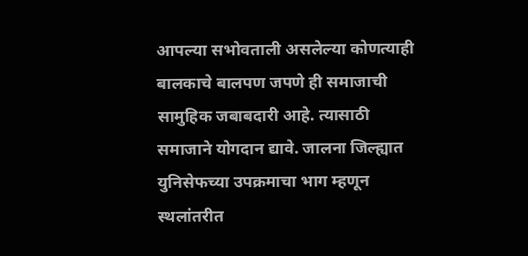आपल्या सभोवताली असलेल्या कोणत्याही बालकाचे बालपण जपणे ही समाजाची सामुहिक जबाबदारी आहे. त्यासाठी समाजाने योगदान द्यावे. जालना जिल्ह्यात युनिसेफच्या उपक्रमाचा भाग म्हणून स्थलांतरीत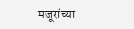मजूरांच्या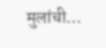मुलांची…